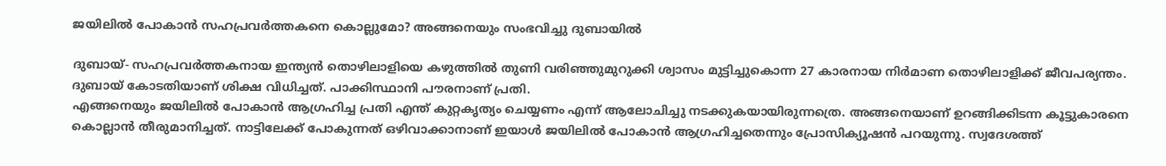ജയിലില്‍ പോകാന്‍ സഹപ്രവര്‍ത്തകനെ കൊല്ലുമോ? അങ്ങനെയും സംഭവിച്ചു ദുബായില്‍

ദുബായ്- സഹപ്രവര്‍ത്തകനായ ഇന്ത്യന്‍ തൊഴിലാളിയെ കഴുത്തില്‍ തുണി വരിഞ്ഞുമുറുക്കി ശ്വാസം മുട്ടിച്ചുകൊന്ന 27 കാരനായ നിര്‍മാണ തൊഴിലാളിക്ക് ജീവപര്യന്തം. ദുബായ് കോടതിയാണ് ശിക്ഷ വിധിച്ചത്. പാക്കിസ്ഥാനി പൗരനാണ് പ്രതി.
എങ്ങനെയും ജയിലില്‍ പോകാന്‍ ആഗ്രഹിച്ച പ്രതി എന്ത് കുറ്റകൃത്യം ചെയ്യണം എന്ന് ആലോചിച്ചു നടക്കുകയായിരുന്നത്രെ. അങ്ങനെയാണ് ഉറങ്ങിക്കിടന്ന കൂട്ടുകാരനെ കൊല്ലാന്‍ തീരുമാനിച്ചത്. നാട്ടിലേക്ക് പോകുന്നത് ഒഴിവാക്കാനാണ് ഇയാള്‍ ജയിലില്‍ പോകാന്‍ ആഗ്രഹിച്ചതെന്നും പ്രോസിക്യൂഷന്‍ പറയുന്നു. സ്വദേശത്ത്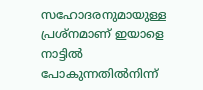സഹോദരനുമായുള്ള പ്രശ്‌നമാണ് ഇയാളെ നാട്ടില്‍ പോകുന്നതില്‍നിന്ന്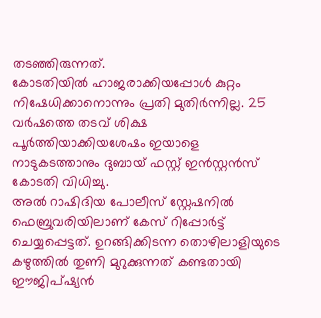തടഞ്ഞിരുന്നത്.
കോടതിയില്‍ ഹാജരാക്കിയപ്പോള്‍ കുറ്റം നിഷേധിക്കാനൊന്നും പ്രതി മുതിര്‍ന്നില്ല. 25 വര്‍ഷത്തെ തടവ് ശിക്ഷ പൂര്‍ത്തിയാക്കിയശേഷം ഇയാളെ നാടുകടത്താനും ദുബായ് ഫസ്റ്റ് ഇന്‍സ്റ്റന്‍സ് കോടതി വിധിച്ചു.
അല്‍ റാഷിദിയ പോലീസ് സ്റ്റേഷനില്‍ ഫെബ്രുവരിയിലാണ് കേസ് റിപ്പോര്‍ട്ട് ചെയ്യപ്പെട്ടത്. ഉറങ്ങിക്കിടന്ന തൊഴിലാളിയുടെ കഴുത്തില്‍ തുണി മുറുക്കുന്നത് കണ്ടതായി ഈജിപ്ഷ്യന്‍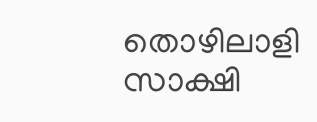തൊഴിലാളി സാക്ഷി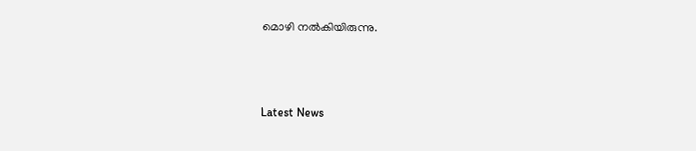മൊഴി നല്‍കിയിരുന്നു.



Latest News